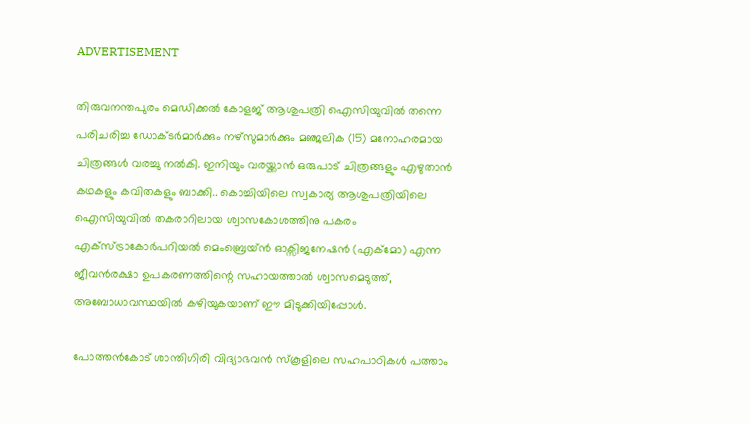ADVERTISEMENT

തിരുവനന്തപുരം മെഡിക്കൽ കോളജ് ആശുപത്രി ഐസിയുവിൽ തന്നെ പരിചരിച്ച ഡോക്ടർമാർക്കും നഴ്സുമാർക്കും മഞ്ജലിക (15) മനോഹരമായ ചിത്രങ്ങൾ വരച്ചു നൽകി. ഇനിയും വരയ്ക്കാൻ ഒരുപാട് ചിത്രങ്ങളും എഴുതാൻ കഥകളും കവിതകളും ബാക്കി.. കൊച്ചിയിലെ സ്വകാര്യ ആശുപത്രിയിലെ ഐസിയുവിൽ തകരാറിലായ ശ്വാസകോശത്തിനു പകരം എക്സ്ട്രാകോർപറിയൽ മെംബ്രെയ്ൻ ഓക്സിജനേഷൻ (എക്മോ) എന്ന ജീവൻരക്ഷാ ഉപകരണത്തിന്റെ സഹായത്താൽ ശ്വാസമെടുത്ത്, അബോധാവസ്ഥയിൽ കഴിയുകയാണ് ഈ മിടുക്കിയിപ്പോൾ.

പോത്തൻകോട് ശാന്തിഗിരി വിദ്യാഭവൻ സ്കൂളിലെ സഹപാഠികൾ പത്താം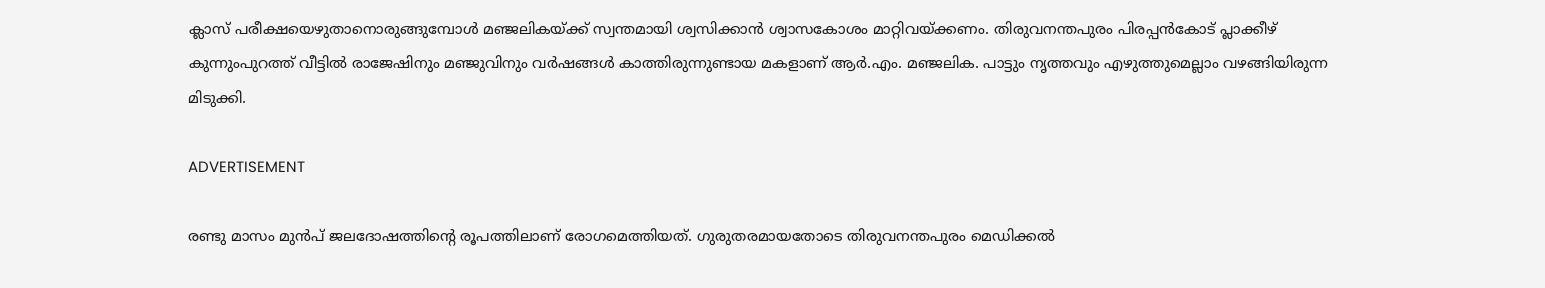ക്ലാസ് പരീക്ഷയെഴുതാനൊരുങ്ങുമ്പോൾ മഞ്ജലികയ്ക്ക് സ്വന്തമായി ശ്വസിക്കാൻ ശ്വാസകോശം മാറ്റിവയ്ക്കണം. തിരുവനന്തപുരം പിരപ്പൻകോട് പ്ലാക്കീഴ് കുന്നുംപുറത്ത് വീട്ടിൽ രാജേഷിനും മഞ്ജുവിനും വർഷങ്ങൾ കാത്തിരുന്നുണ്ടായ മകളാണ് ആർ.എം. മഞ്ജലിക. പാട്ടും നൃത്തവും എഴുത്തുമെല്ലാം വഴങ്ങിയിരുന്ന മിടുക്കി.

ADVERTISEMENT

രണ്ടു മാസം മുൻപ് ജലദോഷത്തിന്റെ രൂപത്തിലാണ് രോഗമെത്തിയത്. ഗുരുതരമായതോടെ തിരുവനന്തപുരം മെഡിക്കൽ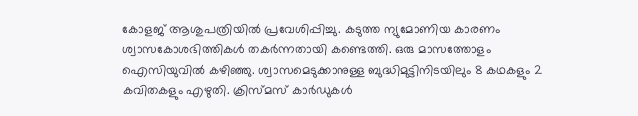കോളജ് ആശുപത്രിയിൽ പ്രവേശിപ്പിച്ചു. കടുത്ത ന്യുമോണിയ കാരണം ശ്വാസകോശഭിത്തികൾ തകർന്നതായി കണ്ടെത്തി. ഒരു മാസത്തോളം ഐസിയുവിൽ കഴിഞ്ഞു. ശ്വാസമെടുക്കാനുള്ള ബുദ്ധിമുട്ടിനിടയിലും 8 കഥകളും 2 കവിതകളും എഴുതി. ക്രിസ്മസ് കാർഡുകൾ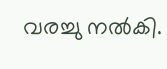വരച്ചു നൽകി.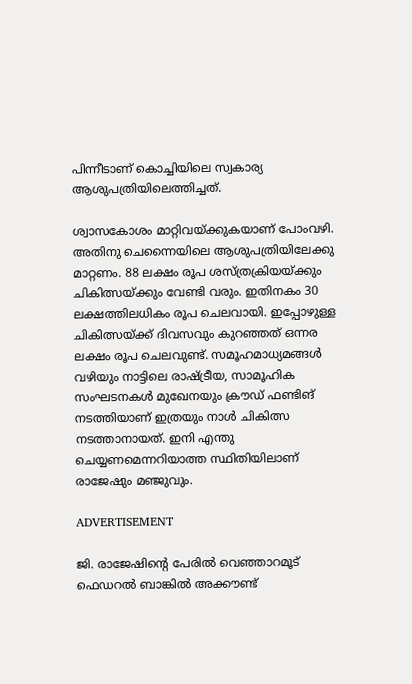പിന്നീടാണ് കൊച്ചിയിലെ സ്വകാര്യ ആശുപത്രിയിലെത്തിച്ചത്.

ശ്വാസകോശം മാറ്റിവയ്ക്കുകയാണ് പോംവഴി. അതിനു ചെന്നൈയിലെ ആശുപത്രിയിലേക്കു മാറ്റണം. 88 ലക്ഷം രൂപ ശസ്ത്രക്രിയയ്ക്കും ചികിത്സയ്ക്കും വേണ്ടി വരും. ഇതിനകം 30 ലക്ഷത്തിലധികം രൂപ ചെലവായി. ഇപ്പോഴുള്ള ചികിത്സയ്ക്ക് ദിവസവും കുറഞ്ഞത് ഒന്നര ലക്ഷം രൂപ ചെലവുണ്ട്. സമൂഹമാധ്യമങ്ങൾ വഴിയും നാട്ടിലെ രാഷ്ട്രീയ, സാമൂഹിക സംഘടനകൾ മുഖേനയും ക്രൗഡ് ഫണ്ടിങ് നടത്തിയാണ് ഇത്രയും നാൾ ചികിത്സ നടത്താനായത്. ഇനി എന്തു ചെയ്യണമെന്നറിയാത്ത സ്ഥിതിയിലാണ് രാജേഷും മഞ്ജുവും.

ADVERTISEMENT

ജി. രാജേഷിന്റെ പേരിൽ വെഞ്ഞാറമൂട് ഫെഡറൽ ബാങ്കിൽ അക്കൗണ്ട്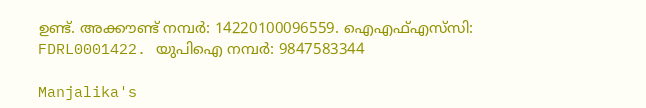ഉണ്ട്. അക്കൗണ്ട് നമ്പർ: 14220100096559. ഐഎഫ്എസ്‌സി: FDRL0001422. യുപിഐ നമ്പർ: 9847583344

Manjalika's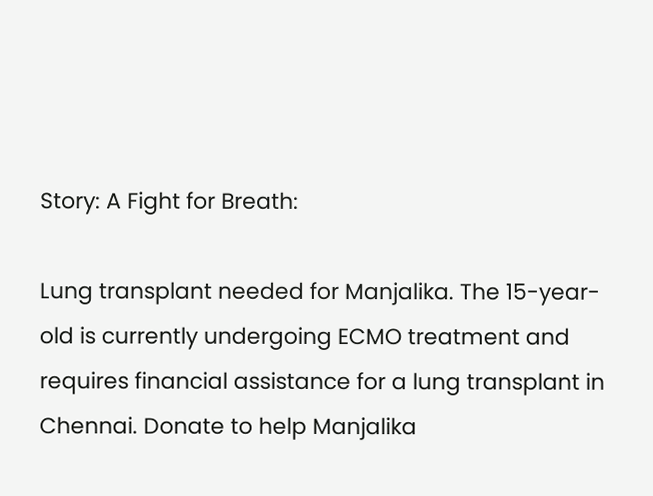Story: A Fight for Breath:

Lung transplant needed for Manjalika. The 15-year-old is currently undergoing ECMO treatment and requires financial assistance for a lung transplant in Chennai. Donate to help Manjalika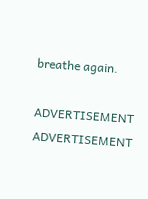breathe again.

ADVERTISEMENT
ADVERTISEMENT